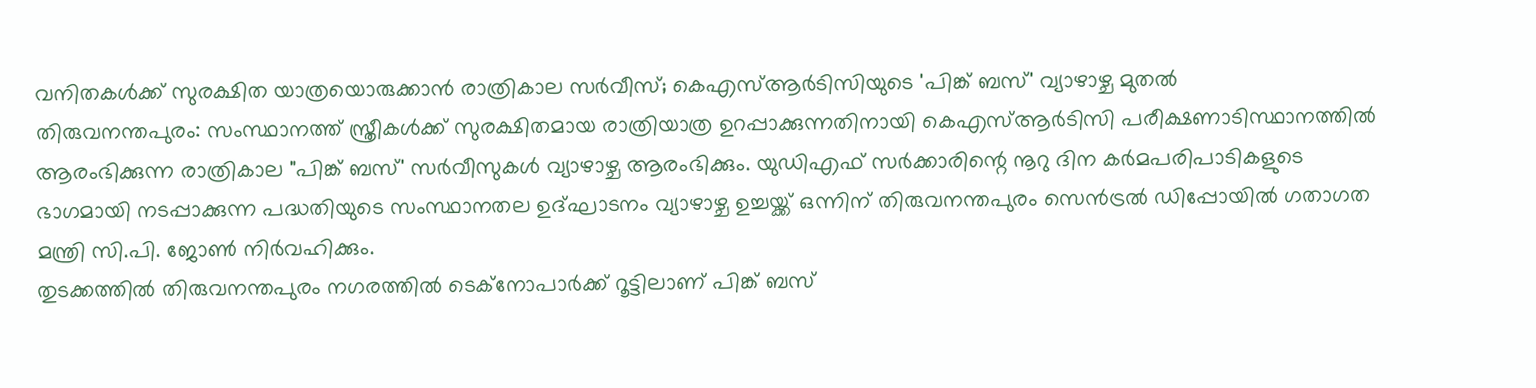വനിതകൾക്ക് സുരക്ഷിത യാത്രയൊരുക്കാൻ രാത്രികാല സർവീസ്; കെഎസ്ആർടിസിയുടെ 'പിങ്ക് ബസ്' വ്യാഴാഴ്ച മുതൽ
തിരുവനന്തപുരം: സംസ്ഥാനത്ത് സ്ത്രീകൾക്ക് സുരക്ഷിതമായ രാത്രിയാത്ര ഉറപ്പാക്കുന്നതിനായി കെഎസ്ആർടിസി പരീക്ഷണാടിസ്ഥാനത്തിൽ ആരംഭിക്കുന്ന രാത്രികാല "പിങ്ക് ബസ്' സർവീസുകൾ വ്യാഴാഴ്ച ആരംഭിക്കും. യുഡിഎഫ് സർക്കാരിന്റെ നൂറു ദിന കർമപരിപാടികളുടെ ഭാഗമായി നടപ്പാക്കുന്ന പദ്ധതിയുടെ സംസ്ഥാനതല ഉദ്ഘാടനം വ്യാഴാഴ്ച ഉച്ചയ്ക്ക് ഒന്നിന് തിരുവനന്തപുരം സെൻട്രൽ ഡിപ്പോയിൽ ഗതാഗത മന്ത്രി സി.പി. ജോൺ നിർവഹിക്കും.
തുടക്കത്തിൽ തിരുവനന്തപുരം നഗരത്തിൽ ടെക്നോപാർക്ക് റൂട്ടിലാണ് പിങ്ക് ബസ്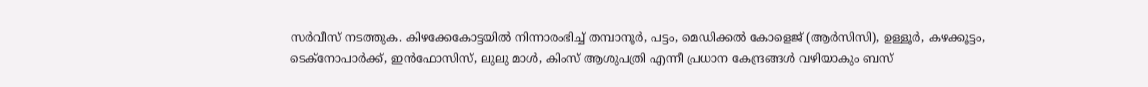സർവീസ് നടത്തുക. കിഴക്കേകോട്ടയിൽ നിന്നാരംഭിച്ച് തമ്പാനൂർ, പട്ടം, മെഡിക്കൽ കോളെജ് (ആർസിസി), ഉള്ളൂർ, കഴക്കൂട്ടം, ടെക്നോപാർക്ക്, ഇൻഫോസിസ്, ലുലു മാൾ, കിംസ് ആശുപത്രി എന്നീ പ്രധാന കേന്ദ്രങ്ങൾ വഴിയാകും ബസ്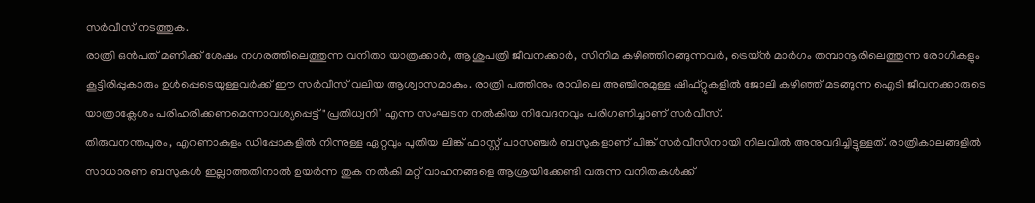സർവീസ് നടത്തുക.
രാത്രി ഒൻപത് മണിക്ക് ശേഷം നഗരത്തിലെത്തുന്ന വനിതാ യാത്രക്കാർ, ആശുപത്രി ജീവനക്കാർ, സിനിമ കഴിഞ്ഞിറങ്ങുന്നവർ, ട്രെയ്ൻ മാർഗം തമ്പാനൂരിലെത്തുന്ന രോഗികളും കൂട്ടിരിപ്പുകാരും ഉൾപ്പെടെയുള്ളവർക്ക് ഈ സർവീസ് വലിയ ആശ്വാസമാകും. രാത്രി പത്തിനും രാവിലെ അഞ്ചിനുമുള്ള ഷിഫ്റ്റുകളിൽ ജോലി കഴിഞ്ഞ് മടങ്ങുന്ന ഐടി ജീവനക്കാരുടെ യാത്രാക്ലേശം പരിഹരിക്കണമെന്നാവശ്യപ്പെട്ട് "പ്രതിധ്വനി' എന്ന സംഘടന നൽകിയ നിവേദനവും പരിഗണിച്ചാണ് സർവീസ്.
തിരുവനന്തപുരം, എറണാകുളം ഡിപ്പോകളിൽ നിന്നുള്ള ഏറ്റവും പുതിയ ലിങ്ക് ഫാസ്റ്റ് പാസഞ്ചർ ബസുകളാണ് പിങ്ക് സർവീസിനായി നിലവിൽ അനുവദിച്ചിട്ടുള്ളത്. രാത്രികാലങ്ങളിൽ സാധാരണ ബസുകൾ ഇല്ലാത്തതിനാൽ ഉയർന്ന തുക നൽകി മറ്റ് വാഹനങ്ങളെ ആശ്രയിക്കേണ്ടി വരുന്ന വനിതകൾക്ക്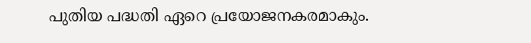പുതിയ പദ്ധതി ഏറെ പ്രയോജനകരമാകും.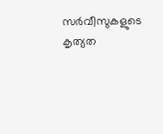സർവീസുകളുടെ കൃത്യത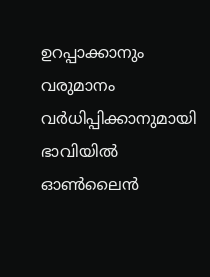ഉറപ്പാക്കാനും വരുമാനം വർധിപ്പിക്കാനുമായി ഭാവിയിൽ ഓൺലൈൻ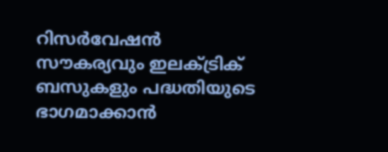റിസർവേഷൻ സൗകര്യവും ഇലക്ട്രിക് ബസുകളും പദ്ധതിയുടെ ഭാഗമാക്കാൻ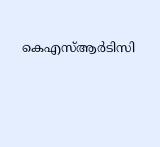കെഎസ്ആർടിസി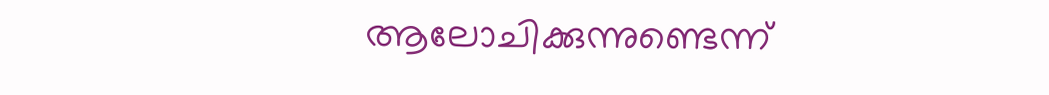ആലോചിക്കുന്നുണ്ടെന്ന്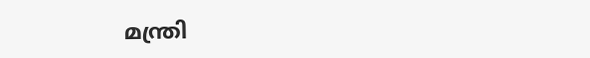മന്ത്രി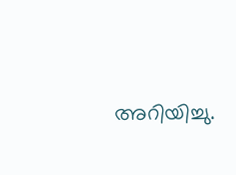അറിയിച്ചു.